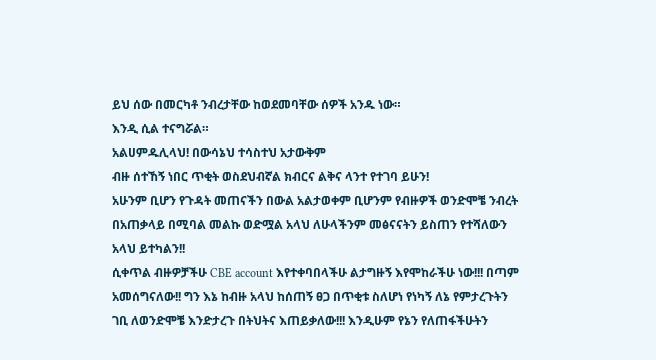ይህ ሰው በመርካቶ ንብረታቸው ከወደመባቸው ሰዎች አንዱ ነው።
እንዲ ሲል ተናግሯል።
አልሀምዱሊላህ! በውሳኔህ ተሳስተህ አታውቅም
ብዙ ሰተኸኝ ነበር ጥቂት ወስደህብኛል ክብርና ልቅና ላንተ የተገባ ይሁን!
አሁንም ቢሆን የጉዳት መጠናችን በውል አልታወቀም ቢሆንም የብዙዎች ወንድሞቼ ንብረት በአጠቃላይ በሚባል መልኩ ወድሟል አላህ ለሁላችንም መፅናናትን ይስጠን የተሻለውን አላህ ይተካልን!!
ሲቀጥል ብዙዎቻችሁ CBE account እየተቀባበላችሁ ልታግዙኝ እየሞከራችሁ ነው!!! በጣም አመሰግናለው!! ግን እኔ ከብዙ አላህ ከሰጠኝ ፀጋ በጥቂቱ ስለሆነ የነካኝ ለኔ የምታረጉትን ገቢ ለወንድሞቼ እንድታረጉ በትህትና እጠይቃለው!!! እንዲሁም የኔን የለጠፋችሁትን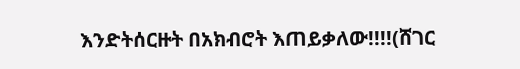እንድትሰርዙት በአክብሮት እጠይቃለው!!!!(ሸገር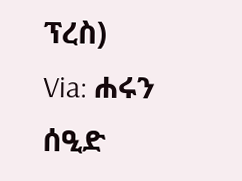ፕረስ)
Via: ሐሩን ሰዒድ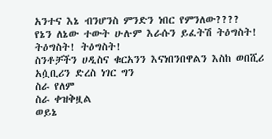አንተና እኔ ብንሆንስ ምንድን ነበር የምንለው????
የኔን ለኔው ተውት ሁሉም እራሱን ይፈትሽ ትዕግስት! ትዕግስት! ትዕግስት!
ስንቶቻችን ሀዲስና ቁርአንን እናነበንበዋልን እስከ ወበሺሪ አሷቢሪን ድረስ ነገር ግን
ስራ የለም
ስራ ቀዝቅዟል
ወይኔ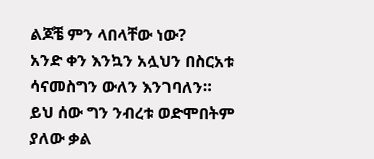ልጆቼ ምን ላበላቸው ነው?
አንድ ቀን እንኳን አሏህን በስርአቱ ሳናመስግን ውለን እንገባለን።
ይህ ሰው ግን ንብረቱ ወድሞበትም ያለው ቃል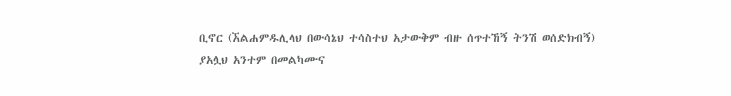ቢኖር (ኧልሐምዱሊላህ በውሳኔህ ተሳስተህ አታውቅም ብዙ ሰጥተኸኝ ትንሽ ወሰድክብኝ)
ያአሏህ አንተም በመልካሙና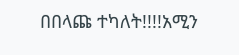በበላጩ ተካለት!!!!አሚን